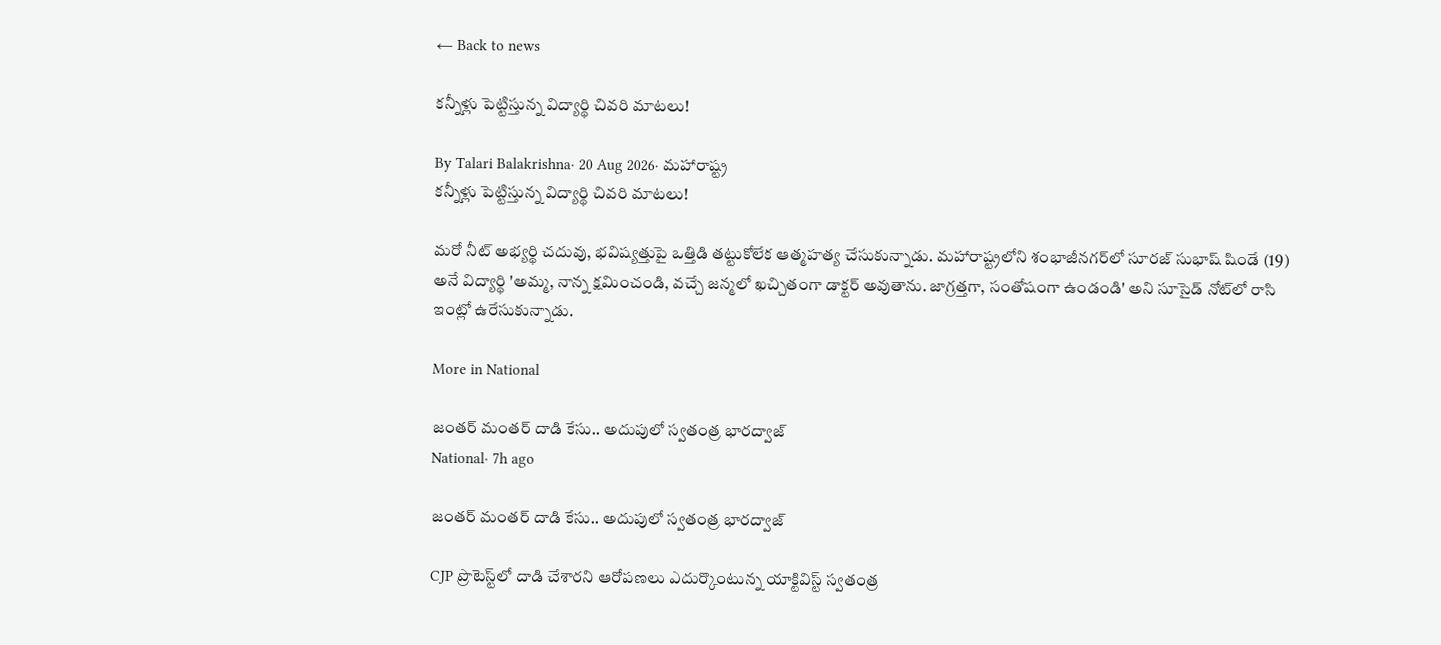← Back to news

కన్నీళ్లు పెట్టిస్తున్న విద్యార్థి చివరి మాటలు!

By Talari Balakrishna· 20 Aug 2026· మహారాష్ట్ర
కన్నీళ్లు పెట్టిస్తున్న విద్యార్థి చివరి మాటలు!

మరో నీట్ అభ్యర్థి చదువు, భవిష్యత్తుపై ఒత్తిడి తట్టుకోలేక ఆత్మహత్య చేసుకున్నాడు. మహారాష్ట్రలోని శంభాజీనగర్‌లో సూరజ్ సుభాష్ షిండే (19) అనే విద్యార్థి 'అమ్మ, నాన్న క్షమించండి, వచ్చే జన్మలో ఖచ్చితంగా డాక్టర్ అవుతాను. జాగ్రత్తగా, సంతోషంగా ఉండండి' అని సూసైడ్ నోట్‌లో రాసి ఇంట్లో ఉరేసుకున్నాడు.

More in National

జంతర్ మంతర్ దాడి కేసు.. అదుపులో స్వతంత్ర భారద్వాజ్
National· 7h ago

జంతర్ మంతర్ దాడి కేసు.. అదుపులో స్వతంత్ర భారద్వాజ్

CJP ప్రొటెస్ట్‌లో దాడి చేశారని ఆరోపణలు ఎదుర్కొంటున్న యాక్టివిస్ట్ స్వతంత్ర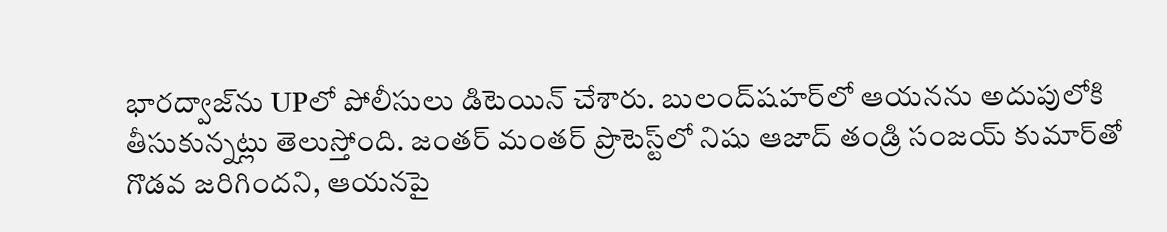భారద్వాజ్‌ను UPలో పోలీసులు డిటెయిన్ చేశారు. బులంద్‌షహర్‌లో ఆయనను అదుపులోకి తీసుకున్నట్లు తెలుస్తోంది. జంతర్ మంతర్ ప్రొటెస్ట్‌లో నిషు ఆజాద్ తండ్రి సంజయ్ కుమార్‌తో గొడవ జరిగిందని, ఆయనపై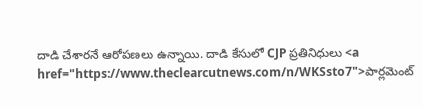దాడి చేశారనే ఆరోపణలు ఉన్నాయి. దాడి కేసులో CJP ప్రతినిధులు <a href="https://www.theclearcutnews.com/n/WKSsto7">పార్లమెంట్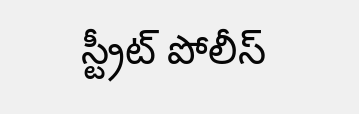స్ట్రీట్ పోలీస్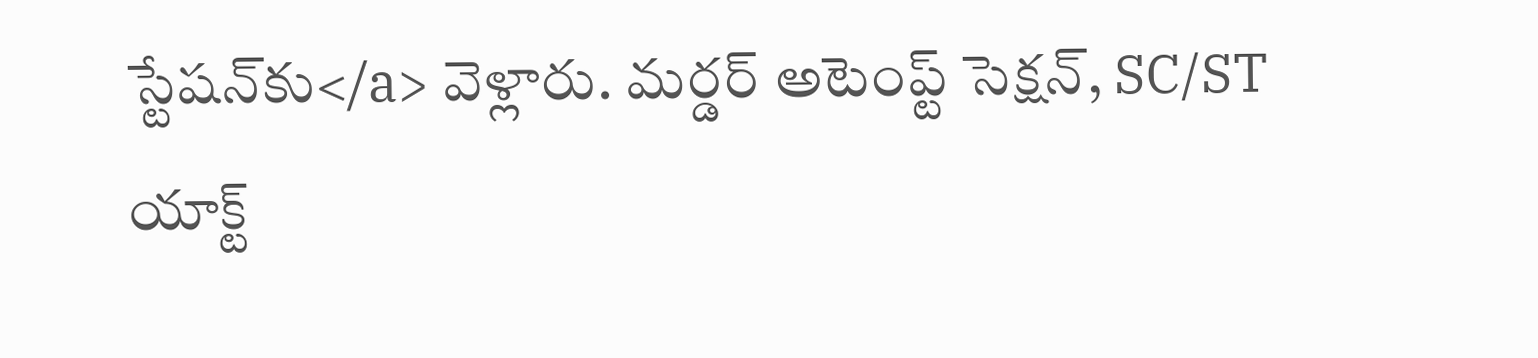స్టేషన్‌కు</a> వెళ్లారు. మర్డర్ అటెంప్ట్ సెక్షన్, SC/ST యాక్ట్‌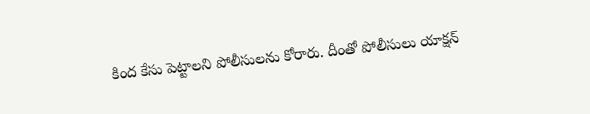కింద కేసు పెట్టాలని పోలీసులను కోరారు. దీంతో పోలీసులు యాక్షన్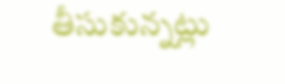తీసుకున్నట్లు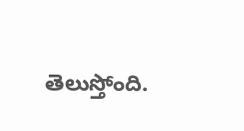తెలుస్తోంది.